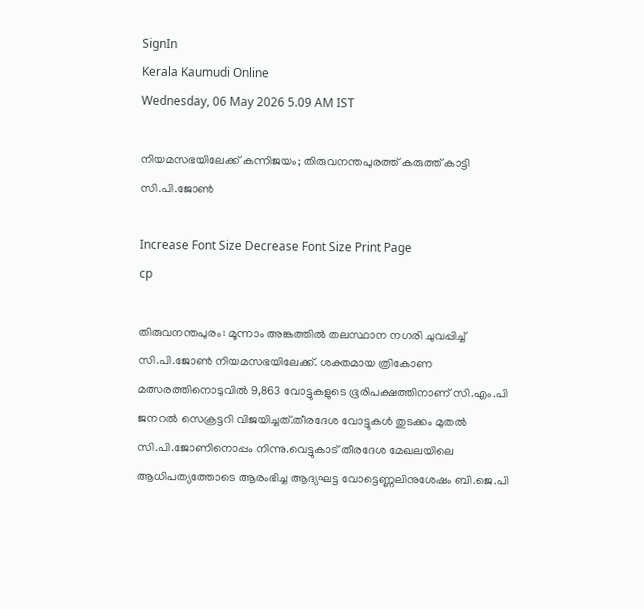SignIn
Kerala Kaumudi Online
Wednesday, 06 May 2026 5.09 AM IST

നിയമസഭയിലേക്ക് കന്നിജയം; തിരുവനന്തപുരത്ത് കരുത്ത് കാട്ടി സി.പി.ജോൺ

Increase Font Size Decrease Font Size Print Page
cp

തിരുവനന്തപുരം: മൂന്നാം അങ്കത്തിൽ തലസ്ഥാന നഗരി ചുവപ്പിച്ച് സി.പി.ജോൺ നിയമസഭയിലേക്ക്. ശക്തമായ ത്രികോണ മത്സരത്തിനൊടുവിൽ 9,863 വോട്ടുകളുടെ ഭൂരിപക്ഷത്തിനാണ് സി.എം.പി ജനറൽ സെക്രട്ടറി വിജയിച്ചത്.തീരദേശ വോട്ടുകൾ തുടക്കം മുതൽ സി.പി.ജോണിനൊപ്പം നിന്നു.വെട്ടുകാട് തീരദേശ മേഖലയിലെ ആധിപത്യത്തോടെ ആരംഭിച്ച ആദ്യഘട്ട വോട്ടെണ്ണലിനുശേഷം ബി.ജെ.പി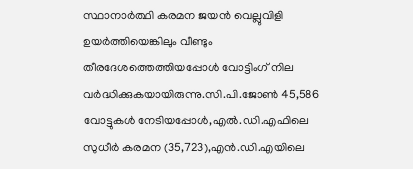സ്ഥാനാർത്ഥി കരമന ജയൻ വെല്ലുവിളി ഉയർത്തിയെങ്കിലും വീണ്ടും തീരദേശത്തെത്തിയപ്പോൾ വോട്ടിംഗ് നില വർദ്ധിക്കുകയായിരുന്നു.സി.പി.ജോൺ 45,586 വോട്ടുകൾ നേടിയപ്പോൾ,എൽ.ഡി.എഫിലെ സുധീർ കരമന (35,723),എൻ.ഡി.എയിലെ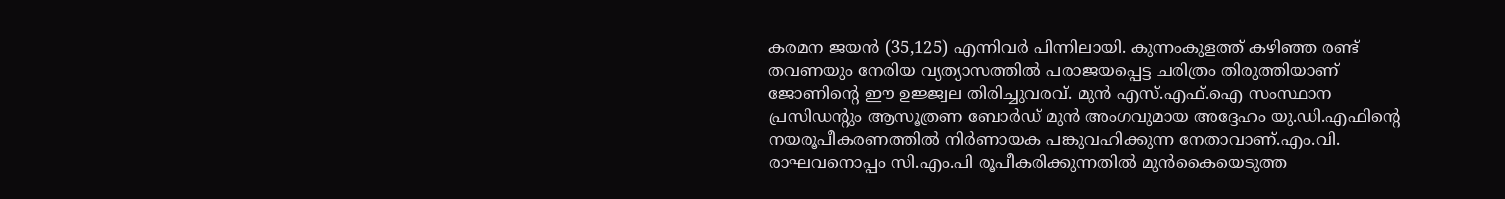കരമന ജയൻ (35,125) എന്നിവർ പിന്നിലായി. കുന്നംകുളത്ത് കഴിഞ്ഞ രണ്ട് തവണയും നേരിയ വ്യത്യാസത്തിൽ പരാജയപ്പെട്ട ചരിത്രം തിരുത്തിയാണ് ജോണിന്റെ ഈ ഉജ്ജ്വല തിരിച്ചുവരവ്. മുൻ എസ്.എഫ്.ഐ സംസ്ഥാന പ്രസിഡന്റും ആസൂത്രണ ബോർഡ് മുൻ അംഗവുമായ അദ്ദേഹം യു.ഡി.എഫിന്റെ നയരൂപീകരണത്തിൽ നിർണായക പങ്കുവഹിക്കുന്ന നേതാവാണ്.എം.വി. രാഘവനൊപ്പം സി.എം.പി രൂപീകരിക്കുന്നതിൽ മുൻകൈയെടുത്ത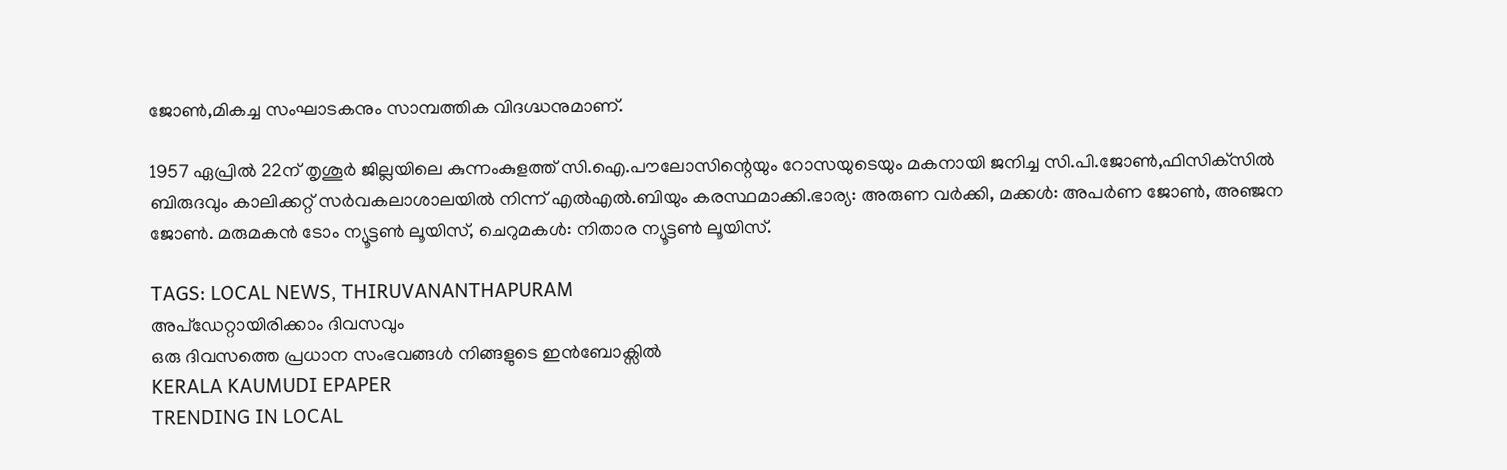ജോൺ,മികച്ച സംഘാടകനും സാമ്പത്തിക വിദഗ്ദ്ധനുമാണ്.

1957 ഏപ്രിൽ 22ന് തൃശൂർ ജില്ലയിലെ കുന്നംകുളത്ത് സി.ഐ.പൗലോസിന്റെയും റോസയുടെയും മകനായി ജനിച്ച സി.പി.ജോൺ,ഫിസിക്‌സിൽ ബിരുദവും കാലിക്കറ്റ് സർവകലാശാലയിൽ നിന്ന് എൽഎൽ.ബിയും കരസ്ഥമാക്കി.ഭാര്യ: അരുണ വർക്കി, മക്കൾ: അപർണ ജോൺ, അഞ്ജന ജോൺ. മരുമകൻ ടോം ന്യൂട്ടൺ ലൂയിസ്, ചെറുമകൾ: നിതാര ന്യൂട്ടൺ ലൂയിസ്.

TAGS: LOCAL NEWS, THIRUVANANTHAPURAM
അപ്ഡേറ്റായിരിക്കാം ദിവസവും
ഒരു ദിവസത്തെ പ്രധാന സംഭവങ്ങൾ നിങ്ങളുടെ ഇൻബോക്സിൽ
KERALA KAUMUDI EPAPER
TRENDING IN LOCAL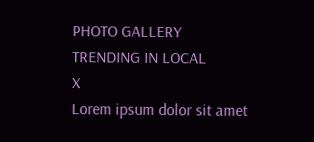PHOTO GALLERY
TRENDING IN LOCAL
X
Lorem ipsum dolor sit amet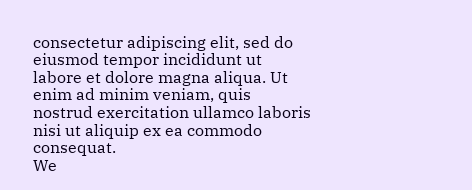consectetur adipiscing elit, sed do eiusmod tempor incididunt ut labore et dolore magna aliqua. Ut enim ad minim veniam, quis nostrud exercitation ullamco laboris nisi ut aliquip ex ea commodo consequat.
We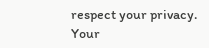respect your privacy. Your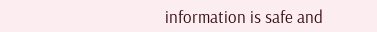information is safe and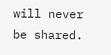will never be shared.